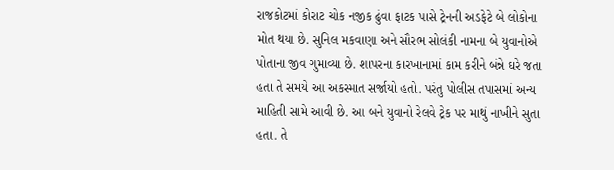રાજકોટમાં કોરાટ ચોક નજીક ઢુંવા ફાટક પાસે ટ્રેનની અડફેટે બે લોકોના મોત થયા છે. સુનિલ મકવાણા અને સૌરભ સોલંકી નામના બે યુવાનોએ પોતાના જીવ ગુમાવ્યા છે. શાપરના કારખાનામાં કામ કરીને બંન્ને ઘરે જતા હતા તે સમયે આ અકસ્માત સર્જાયો હતો. પરંતુ પોલીસ તપાસમાં અન્ય માહિતી સામે આવી છે. આ બને યુવાનો રેલવે ટ્રેક પર માથું નાખીને સુતા હતા. તે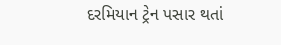દરમિયાન ટ્રેન પસાર થતાં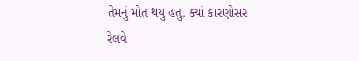તેમનું મોત થયુ હતુ. ક્યાં કારણોસર રેલવે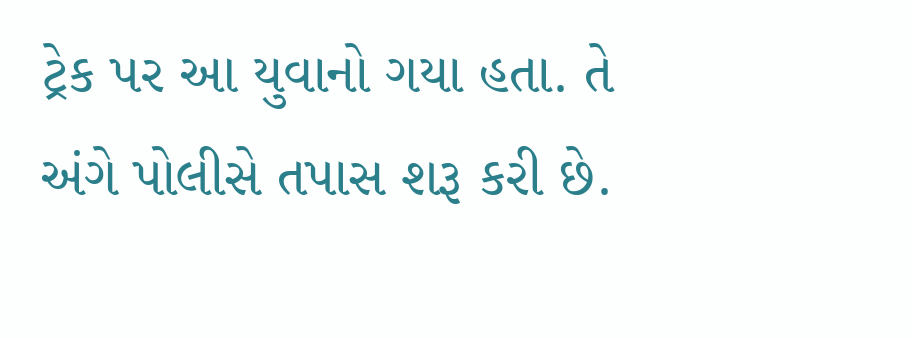ટ્રેક પર આ યુવાનો ગયા હતા. તે અંગે પોલીસે તપાસ શરૂ કરી છે.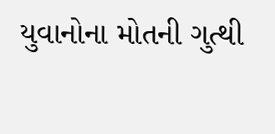યુવાનોના મોતની ગુત્થી